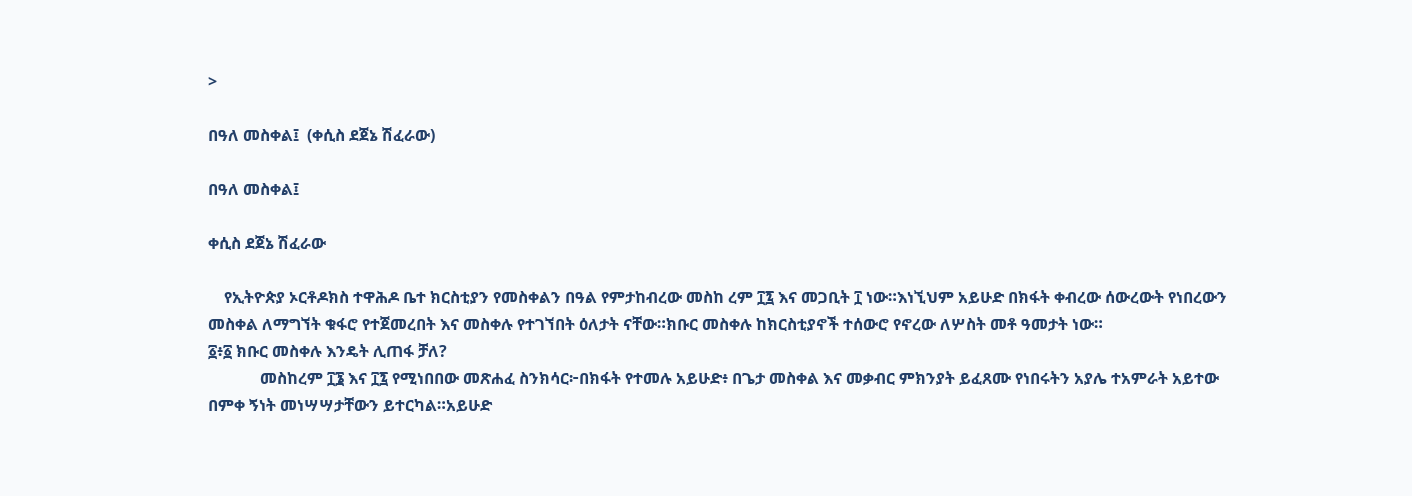>

በዓለ መስቀል፤  (ቀሲስ ደጀኔ ሽፈራው)

በዓለ መስቀል፤

ቀሲስ ደጀኔ ሽፈራው

    የኢትዮጵያ ኦርቶዶክስ ተዋሕዶ ቤተ ክርስቲያን የመስቀልን በዓል የምታከብረው መስከ ረም ፲፯ እና መጋቢት ፲ ነው።እነኚህም አይሁድ በክፋት ቀብረው ሰውረውት የነበረውን መስቀል ለማግኘት ቁፋሮ የተጀመረበት እና መስቀሉ የተገኘበት ዕለታት ናቸው።ክቡር መስቀሉ ከክርስቲያኖች ተሰውሮ የኖረው ለሦስት መቶ ዓመታት ነው።
፩፥፩ ክቡር መስቀሉ እንዴት ሊጠፋ ቻለ?
             መስከረም ፲፮ እና ፲፯ የሚነበበው መጽሐፈ ስንክሳር፦በክፋት የተመሉ አይሁድ፥ በጌታ መስቀል እና መቃብር ምክንያት ይፈጸሙ የነበሩትን አያሌ ተአምራት አይተው በምቀ ኝነት መነሣሣታቸውን ይተርካል።አይሁድ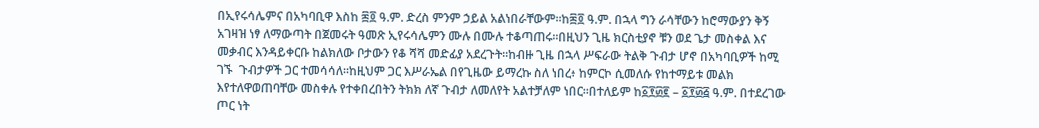በኢየሩሳሌምና በአካባቢዋ እስከ ፷፬ ዓ.ም. ድረስ ምንም ኃይል አልነበራቸውም።ከ፷፬ ዓ.ም. በኋላ ግን ራሳቸውን ከሮማውያን ቅኝ አገዛዝ ነፃ ለማውጣት በጀመሩት ዓመጽ ኢየሩሳሌምን ሙሉ በሙሉ ተቆጣጠሩ።በዚህን ጊዜ ክርስቲያኖ ቹን ወደ ጌታ መስቀል እና መቃብር እንዳይቀርቡ ከልክለው ቦታውን የቆ ሻሻ መድፊያ አደረጉት።ከብዙ ጊዜ በኋላ ሥፍራው ትልቅ ጉብታ ሆኖ በአካባቢዎች ከሚ ገኙ  ጉብታዎች ጋር ተመሳሳለ።ከዚህም ጋር እሥራኤል በየጊዜው ይማረኩ ስለ ነበረ፥ ከምርኮ ሲመለሱ የከተማይቱ መልክ እየተለዋወጠባቸው መስቀሉ የተቀበረበትን ትክክ ለኛ ጉብታ ለመለየት አልተቻለም ነበር።በተለይም ከ፩፻፴፪ – ፩፻፴፭ ዓ.ም. በተደረገው ጦር ነት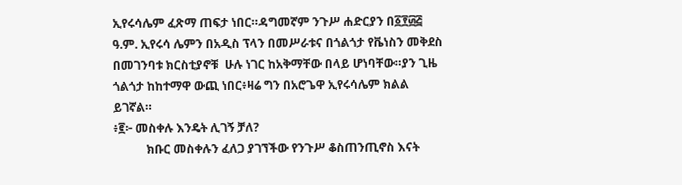ኢየሩሳሌም ፈጽማ ጠፍታ ነበር።ዳግመኛም ንጉሥ ሐድርያን በ፩፻፴፭ ዓ.ም. ኢየሩሳ ሌምን በአዲስ ፕላን በመሥራቱና በጎልጎታ የቬነስን መቅደስ በመገንባቱ ክርስቲያኖቹ  ሁሉ ነገር ከአቅማቸው በላይ ሆነባቸው።ያን ጊዜ ጎልጎታ ከከተማዋ ውጪ ነበር፥ዛሬ ግን በአሮጌዋ ኢየሩሳሌም ክልል ይገኛል።
፥፪፦ መስቀሉ እንዴት ሊገኝ ቻለ?
           ክቡር መስቀሉን ፈለጋ ያገኘችው የንጉሥ ቆስጠንጢኖስ እናት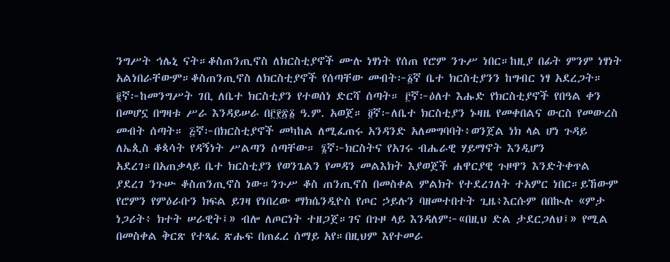ንግሥት ኅሌኒ ናት።ቆስጠንጢኖስ ለክርስቲያኖች ሙሉ ነፃነት የሰጠ የሮም ንጉሥ ነበር።ከዚያ በፊት ምንም ነፃነት አልነበራቸውም።ቆስጠንጢኖስ ለክርስቲያኖች የሰጣቸው መብት፦፩ኛ ቤተ ክርስቲያንን ከግብር ነፃ አደረጋት። ፪ኛ፦ከመንግሥት ገቢ ለቤተ ክርስቲያን የተወሰነ ድርሻ ሰጣት። ፫ኛ፦ዕለተ እሑድ የክርስቲያኖች የበዓል ቀን በመሆኗ በግዛቱ ሥራ እንዳይሠራ በ፫፻፳፩ ዓ.ም. አወጀ። ፬ኛ፦ለቤተ ክርስቲያን ኑዛዜ የመቀበልና ውርስ የመውረስ መብት ሰጣት። ፭ኛ፦በክርስቲያኖች መካከል ለሚፈጠሩ አንዳንድ አለመግባባት፥ወንጀል ነክ ላል ሆነ ጉዳይ ለኤጲስ ቆጳሳት የዳኝነት ሥልጣን ሰጣቸው። ፮ኛ፦ክርስትና የአገሩ ብሔራዊ ሃይማኖት እንዲሆን አደረገ።በአጠቃላይ ቤተ ክርስቲያን የወንጌልን የመዳን መልእክት እያወጀች ሐዋርያዊ ጉዞዋን እንድትቀጥል ያደረገ ንጉሡ ቆስጠንጢኖስ ነው።ንጉሥ ቆስ ጠንጢኖስ በመስቀል ምልክት የተደረገለት ተአምር ነበር።ይኸውም የሮምን የምዕራቡን ክፍል ይገዛ የነበረው ማክሴንዲዮስ የጦር ኃይሉን ባዘመተበተት ጊዜ፥እርሱም በበኲሉ «ምታ ነጋሪት፥ ክተት ሠራዊት፤» ብሎ ለጦርነት ተዘጋጀ።ገና በጉዞ ላይ እንዳለም፦«በዚህ ድል ታደርጋለህ፤» የሚል በመስቀል ቅርጽ የተጻፈ ጽሑፍ በጠፈረ ሰማይ አየ።በዚህም እየተመራ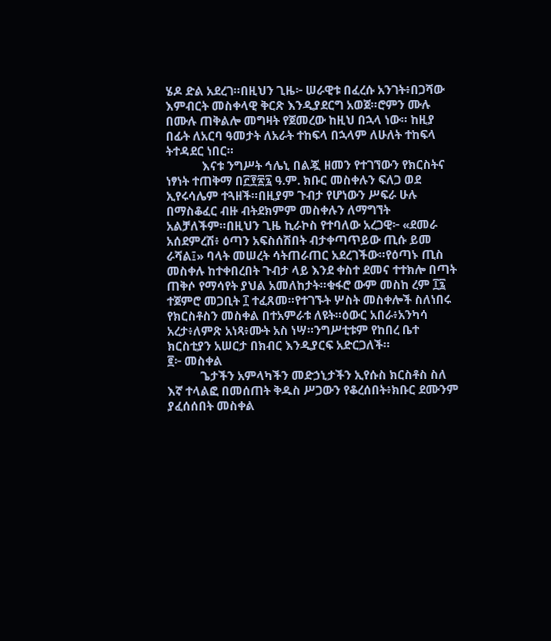ሄዶ ድል አደረገ።በዚህን ጊዜ፦ ሠራዊቱ በፈረሱ አንገት፥በጋሻው እምብርት መስቀላዊ ቅርጽ እንዲያደርግ አወጀ።ሮምን ሙሉ በሙሉ ጠቅልሎ መግዛት የጀመረው ከዚህ በኋላ ነው። ከዚያ በፊት ለአርባ ዓመታት ለአራት ተከፍላ በኋላም ለሁለት ተከፍላ ትተዳደር ነበር።
            እናቱ ንግሥት ኅሌኒ በልጇ ዘመን የተገኘውን የክርስትና ነፃነት ተጠቅማ በ፫፻፳፯ ዓ.ም. ክቡር መስቀሉን ፍለጋ ወደ ኢየሩሳሌም ተጓዘች።በዚያም ጉብታ የሆነውን ሥፍራ ሁሉ በማስቆፈር ብዙ ብትደክምም መስቀሉን ለማግኘት አልቻለችም።በዚህን ጊዜ ኪራኮስ የተባለው አረጋዊ፦ «ደመራ አሰደምረሽ፥ ዕጣን አፍስሰሽበት ብታቀጣጥይው ጢሱ ይመ ራሻል፤» ባላት መሠረት ሳትጠራጠር አደረገችው።የዕጣኑ ጢስ መስቀሉ ከተቀበረበት ጉብታ ላይ እንደ ቀስተ ደመና ተተክሎ በጣት ጠቅሶ የማሳየት ያህል አመለከታት።ቁፋሮ ውም መስከ ረም ፲፯ ተጀምሮ መጋቢት ፲ ተፈጸመ።የተገኙት ሦስት መስቀሎች ስለነበሩ የክርስቶስን መስቀል በተአምራቱ ለዩት።ዕውር አበራ፥አንካሳ አረታ፥ለምጽ አነጻ፥ሙት አስ ነሣ።ንግሥቲቱም የከበረ ቤተ ክርስቲያን አሠርታ በክብር እንዲያርፍ አድርጋለች።
፪፦ መስቀል
           ጌታችን አምላካችን መድኃኒታችን ኢየሱስ ክርስቶስ ስለ እኛ ተላልፎ በመሰጠት ቅዱስ ሥጋውን የቆረሰበት፥ክቡር ደሙንም ያፈሰሰበት መስቀል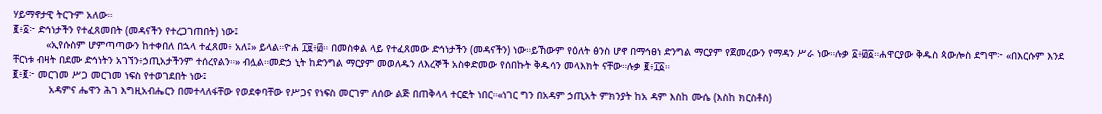ሃይማኖታዊ ትርጉም አለው።
፪፥፩፦ ድኅነታችን የተፈጸመበት (መዳናችን የተረጋገጠበት) ነው፤
           «ኢየሱስም ሆምጣጣውን ከተቀበለ በኋላ ተፈጸመ፥ አለ፤» ይላል።ዮሐ ፲፱፥፴። በመስቀል ላይ የተፈጸመው ድኅነታችን (መዳናችን) ነው።ይኸውም የዕለት ፅንስ ሆኖ በማኅፀነ ድንግል ማርያም የጀመረውን የማዳን ሥራ ነው።ሉቃ ፩፥፴፩።ሐዋርያው ቅዱስ ጳውሎስ ደግሞ፦ «በእርሱም እንደ ቸርነቱ ብዛት በደሙ ድኅነትን አገኘን፥ኃጢአታችንም ተሰረየልን።» ብሏል።መድኃ ኒት ከድንግል ማርያም መወለዱን ለእረኞች አስቀድመው የሰበኩት ቅዱሳን መላእክት ናቸው።ሉቃ ፪፥፲፩።
፪፥፪፦ መርገመ ሥጋ መርገመ ነፍስ የተወገደበት ነው፤
            አዳምና ሔዋን ሕገ እግዚአብሔርን በመተላለፋቸው የወደቀባቸው የሥጋና የነፍስ መርገም ለሰው ልጅ በጠቅላላ ተርፎት ነበር።«ነገር ግን በአዳም ኃጢአት ምክንያት ከአ ዳም እስከ ሙሴ (እስከ ክርስቶስ)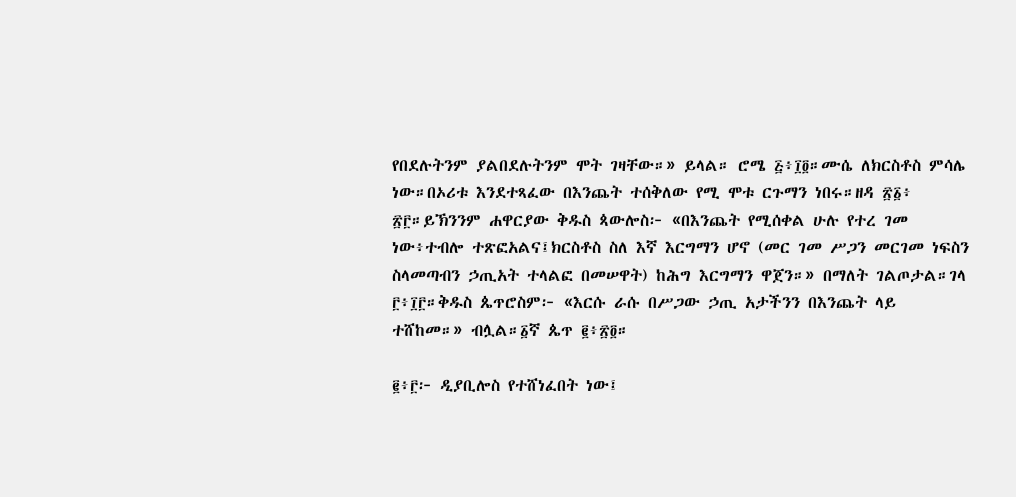የበደሉትንም ያልበደሉትንም ሞት ገዛቸው።» ይላል። ሮሜ ፭፥፲፬።ሙሴ ለክርስቶስ ምሳሌ ነው።በኦሪቱ እንደተጻፈው በእንጨት ተሰቅለው የሚ ሞቱ ርጉማን ነበሩ።ዘዳ ፳፩፥ ፳፫።ይኽንንም ሐዋርያው ቅዱስ ጳውሎስ፦ «በእንጨት የሚሰቀል ሁሉ የተረ ገመ ነው፥ተብሎ ተጽፎአልና፤ክርስቶስ ስለ እኛ እርግማን ሆኖ (መር ገመ ሥጋን መርገመ ነፍስን ስላመጣብን ኃጢአት ተላልፎ በመሠዋት) ከሕግ እርግማን ዋጀን።» በማለት ገልጦታል።ገላ ፫፥፲፫።ቅዱስ ጴጥሮስም፦ «እርሱ ራሱ በሥጋው ኃጢ አታችንን በእንጨት ላይ ተሸከመ።» ብሏል።፩ኛ ጴጥ ፪፥፳፬።

፪፥፫፦ ዲያቢሎስ የተሸነፈበት ነው፤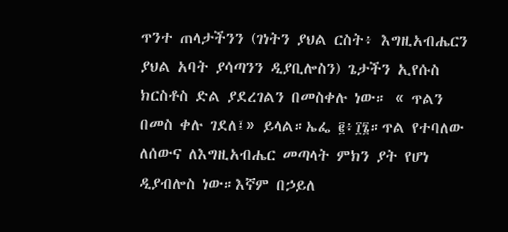ጥንተ ጠላታችንን (ገነትን ያህል ርስት፥ እግዚአብሔርን ያህል አባት ያሳጣንን ዲያቢሎስን) ጌታችን ኢየሱስ ክርስቶስ ድል ያደረገልን በመስቀሉ ነው። « ጥልን በመስ ቀሉ ገደለ፤» ይላል።ኤፌ ፪፥፲፮።ጥል የተባለው ለሰውና ለእግዚአብሔር መጣላት ምክን ያት የሆነ ዲያብሎስ ነው።እኛም በኃይለ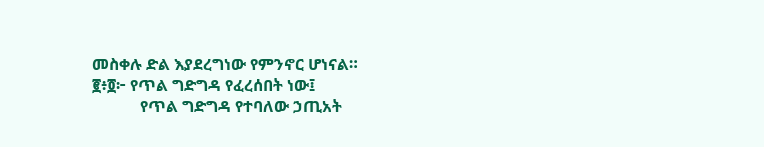መስቀሉ ድል እያደረግነው የምንኖር ሆነናል።
፪፥፬፦ የጥል ግድግዳ የፈረሰበት ነው፤
            የጥል ግድግዳ የተባለው ኃጢአት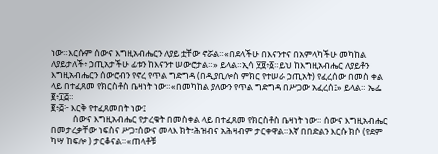ነው።እርሱም ሰውና እግዚአብሔርን ለያይ ቷቸው ኖሯል።«በደላችሁ በእናንተና በአምላካችሁ መካከል ለያይታለች፥ ኃጢአታችሁ ፊቱን ከእናንተ ሠውሮታል።» ይላል።ኢሳ ፶፱፥፩።ይህ ከእግዚአብሔር ለያይቶን እግዚአብሔርን ሰውሮብን የኖረ የጥል ግድግዳ (በዲያቢሎስ ምክር የተሠራ ኃጢአት) የፈረሰው በመስ ቀል ላይ በተፈጸመ የክርስቶስ ቤዛነት ነው።«በመካከል ያለውን የጥል ግድግዳ በሥጋው አፈረሰ፤» ይላል። ኤፌ ፪፥፲፭።
፪፥፭፦ እርቅ የተፈጸመበት ነው፤
           ሰውና እግዚአብሔር የታረቁት በመስቀል ላይ በተፈጸመ የክርስቶስ ቤዛነት ነው። ሰውና እግዚአብሔር በመታረቃቸው ነፍስና ሥጋ፣ሰውና መላእ ክት፣ሕዝብና አሕዛብም ታርቀዋል።እኛ በበድልን እርሱ ክሶ (የደም ካሣ ከፍሎ ) ታርቆናል።«ጠላቶቹ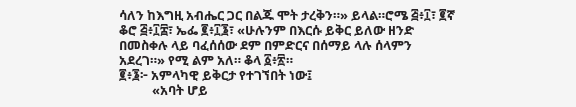ሳለን ከእግዚ አብሔር ጋር በልጁ ሞት ታረቅን።» ይላል።ሮሜ ፭፥፲፣ ፪ኛ ቆሮ ፭፥፲፰፣ ኤፌ ፪፥፲፮፣ «ሁሉንም በእርሱ ይቅር ይለው ዘንድ በመስቀሉ ላይ ባፈሰሰው ደም በምድርና በሰማይ ላሉ ሰላምን አደረገ።» የሚ ልም አለ። ቆላ ፩፥፳።
፪፥፮፦ አምላካዊ ይቅርታ የተገኘበት ነው፤
           «አባት ሆይ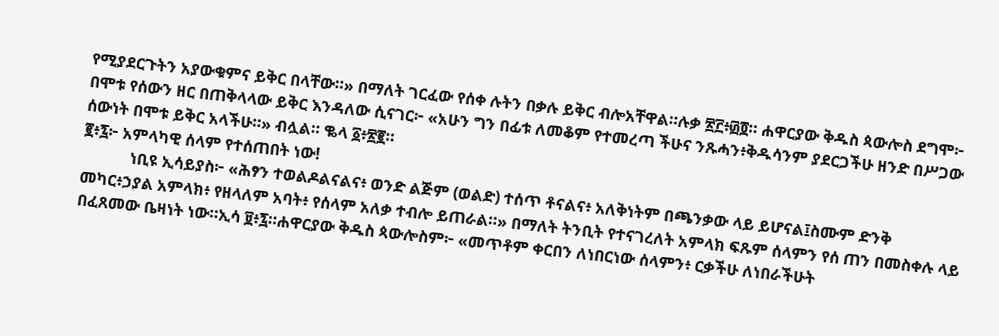የሚያደርጉትን አያውቁምና ይቅር በላቸው።» በማለት ገርፈው የሰቀ ሉትን በቃሉ ይቅር ብሎአቸዋል።ሉቃ ፳፫፥፴፬። ሐዋርያው ቅዱስ ጳውሎስ ደግሞ፦ በሞቱ የሰውን ዘር በጠቅላላው ይቅር እንዳለው ሲናገር፦ «አሁን ግን በፊቱ ለመቆም የተመረጣ ችሁና ንጹሓን፥ቅዱሳንም ያደርጋችሁ ዘንድ በሥጋው ሰውነት በሞቱ ይቅር አላችሁ።» ብሏል። ቈላ ፩፥፳፪።
፪፥፯፦ አምላካዊ ሰላም የተሰጠበት ነው!
            ነቢዩ ኢሳይያስ፦ «ሕፃን ተወልዶልናልና፥ ወንድ ልጅም (ወልድ) ተሰጥ ቶናልና፥ አለቅነትም በጫንቃው ላይ ይሆናል፤ስሙም ድንቅ መካር፥ኃያል አምላክ፥ የዘላለም አባት፥ የሰላም አለቃ ተብሎ ይጠራል።» በማለት ትንቢት የተናገረለት አምላክ ፍጹም ሰላምን የሰ ጠን በመስቀሉ ላይ በፈጸመው ቤዛነት ነው።ኢሳ ፱፥፯።ሐዋርያው ቅዱስ ጳውሎስም፦ «መጥቶም ቀርበን ለነበርነው ሰላምን፥ ርቃችሁ ለነበራችሁት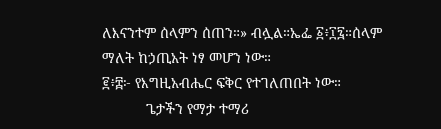ለእናንተም ሰላምን ሰጠን።» ብሏል።ኤፌ ፩፥፲፯።ሰላም ማለት ከኃጢአት ነፃ መሆን ነው።
፪፥፰፦ የእግዚአብሔር ፍቅር የተገለጠበት ነው።
           ጌታችን የማታ ተማሪ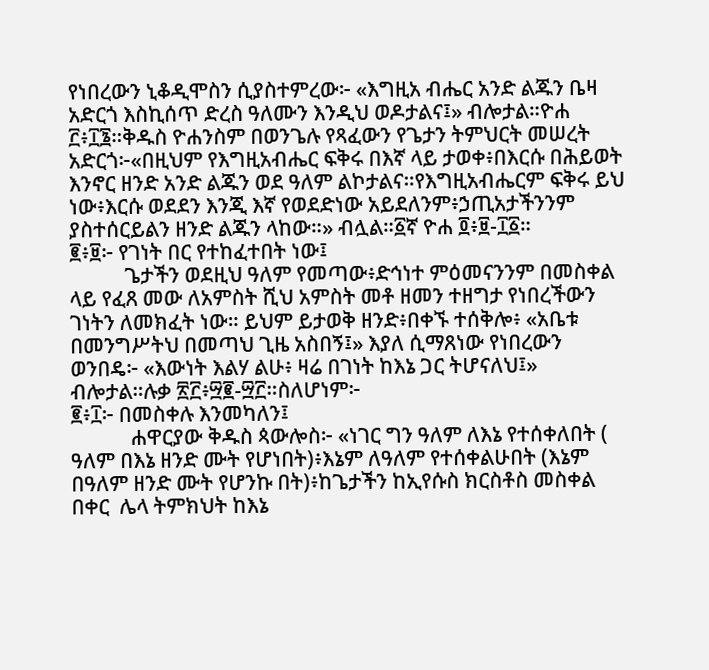የነበረውን ኒቆዲሞስን ሲያስተምረው፦ «እግዚአ ብሔር አንድ ልጁን ቤዛ አድርጎ እስኪሰጥ ድረስ ዓለሙን እንዲህ ወዶታልና፤» ብሎታል።ዮሐ ፫፥፲፮።ቅዱስ ዮሐንስም በወንጌሉ የጻፈውን የጌታን ትምህርት መሠረት አድርጎ፦«በዚህም የእግዚአብሔር ፍቅሩ በእኛ ላይ ታወቀ፥በእርሱ በሕይወት እንኖር ዘንድ አንድ ልጁን ወደ ዓለም ልኮታልና።የእግዚአብሔርም ፍቅሩ ይህ ነው፥እርሱ ወደደን እንጂ እኛ የወደድነው አይደለንም፥ኃጢአታችንንም ያስተሰርይልን ዘንድ ልጁን ላከው።» ብሏል።፩ኛ ዮሐ ፬፥፱-፲፩።
፪፥፱፦ የገነት በር የተከፈተበት ነው፤
           ጌታችን ወደዚህ ዓለም የመጣው፥ድኅነተ ምዕመናንንም በመስቀል ላይ የፈጸ መው ለአምስት ሺህ አምስት መቶ ዘመን ተዘግታ የነበረችውን ገነትን ለመክፈት ነው። ይህም ይታወቅ ዘንድ፥በቀኙ ተሰቅሎ፥ «አቤቱ በመንግሥትህ በመጣህ ጊዜ አስበኝ፤» እያለ ሲማጸነው የነበረውን ወንበዴ፦ «እውነት እልሃ ልሁ፥ ዛሬ በገነት ከእኔ ጋር ትሆናለህ፤» ብሎታል።ሉቃ ፳፫፥፵፪-፵፫።ስለሆነም፦
፪፥፲፦ በመስቀሉ እንመካለን፤
            ሐዋርያው ቅዱስ ጳውሎስ፦ «ነገር ግን ዓለም ለእኔ የተሰቀለበት ( ዓለም በእኔ ዘንድ ሙት የሆነበት)፥እኔም ለዓለም የተሰቀልሁበት (እኔም በዓለም ዘንድ ሙት የሆንኩ በት)፥ከጌታችን ከኢየሱስ ክርስቶስ መስቀል በቀር  ሌላ ትምክህት ከእኔ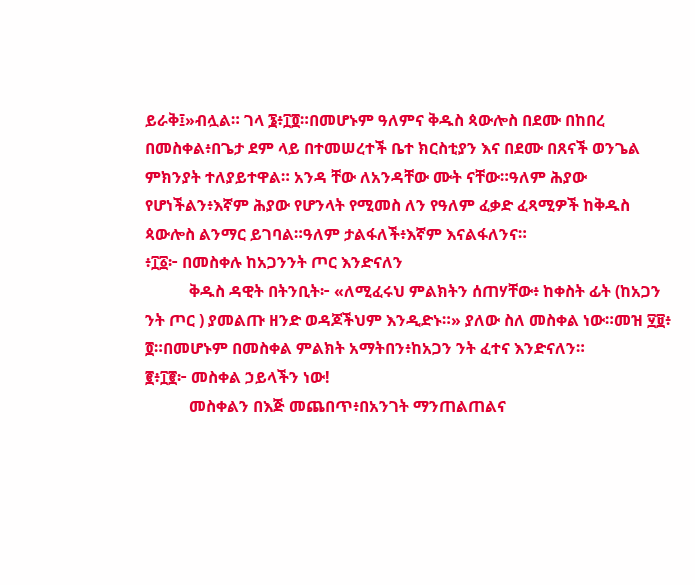ይራቅ፤»ብሏል። ገላ ፮፥፲፬።በመሆኑም ዓለምና ቅዱስ ጳውሎስ በደሙ በከበረ በመስቀል፥በጌታ ደም ላይ በተመሠረተች ቤተ ክርስቲያን እና በደሙ በጸናች ወንጌል ምክንያት ተለያይተዋል። አንዳ ቸው ለአንዳቸው ሙት ናቸው።ዓለም ሕያው የሆነችልን፥እኛም ሕያው የሆንላት የሚመስ ለን የዓለም ፈቃድ ፈጻሚዎች ከቅዱስ ጳውሎስ ልንማር ይገባል።ዓለም ታልፋለች፥እኛም እናልፋለንና።
፥፲፩፦ በመስቀሉ ከአጋንንት ጦር እንድናለን
           ቅዱስ ዳዊት በትንቢት፦ «ለሚፈሩህ ምልክትን ሰጠሃቸው፥ ከቀስት ፊት (ከአጋን ንት ጦር ) ያመልጡ ዘንድ ወዳጆችህም እንዲድኑ።» ያለው ስለ መስቀል ነው።መዝ ፶፱፥ ፬።በመሆኑም በመስቀል ምልክት አማትበን፥ከአጋን ንት ፈተና እንድናለን።
፪፥፲፪፦ መስቀል ኃይላችን ነው!
           መስቀልን በእጅ መጨበጥ፥በአንገት ማንጠልጠልና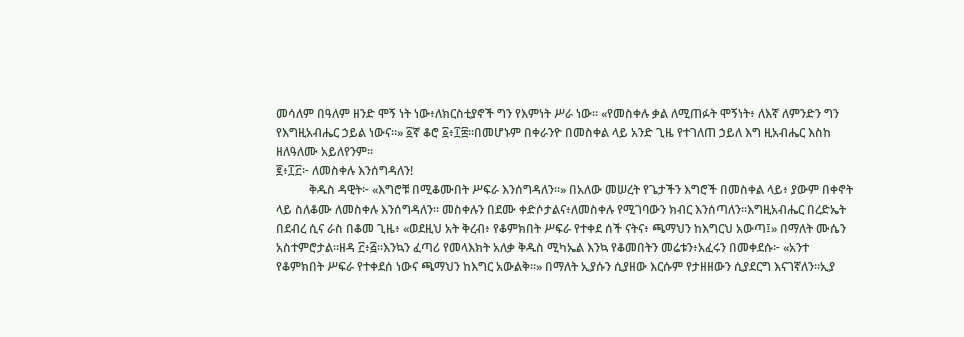መሳለም በዓለም ዘንድ ሞኝ ነት ነው፥ለክርስቲያኖች ግን የእምነት ሥራ ነው። «የመስቀሉ ቃል ለሚጠፉት ሞኝነት፥ ለእኛ ለምንድን ግን የእግዚአብሔር ኃይል ነውና።» ፩ኛ ቆሮ ፩፥፲፰።በመሆኑም በቀራንዮ በመስቀል ላይ አንድ ጊዜ የተገለጠ ኃይለ እግ ዚአብሔር እስከ ዘለዓለሙ አይለየንም።
፪፥፲፫፦ ለመስቀሉ እንሰግዳለን!
           ቅዱስ ዳዊት፦ «እግሮቹ በሚቆሙበት ሥፍራ እንሰግዳለን።» በአለው መሠረት የጌታችን እግሮች በመስቀል ላይ፥ ያውም በቀኖት ላይ ስለቆሙ ለመስቀሉ እንሰግዳለን። መስቀሉን በደሙ ቀድሶታልና፥ለመስቀሉ የሚገባውን ክብር እንሰጣለን።እግዚአብሔር በረድኤት በደብረ ሲና ራስ በቆመ ጊዜ፥ «ወደዚህ አት ቅረብ፥ የቆምክበት ሥፍራ የተቀደ ሰች ናትና፥ ጫማህን ከእግርህ አውጣ፤» በማለት ሙሴን አስተምሮታል።ዘዳ ፫፥፭።እንኳን ፈጣሪ የመላእክት አለቃ ቅዱስ ሚካኤል እንኳ የቆመበትን መሬቱን፥አፈሩን በመቀደሱ፦ «አንተ የቆምክበት ሥፍራ የተቀደሰ ነውና ጫማህን ከእግር አውልቅ።» በማለት ኢያሱን ሲያዘው እርሱም የታዘዘውን ሲያደርግ እናገኛለን።ኢያ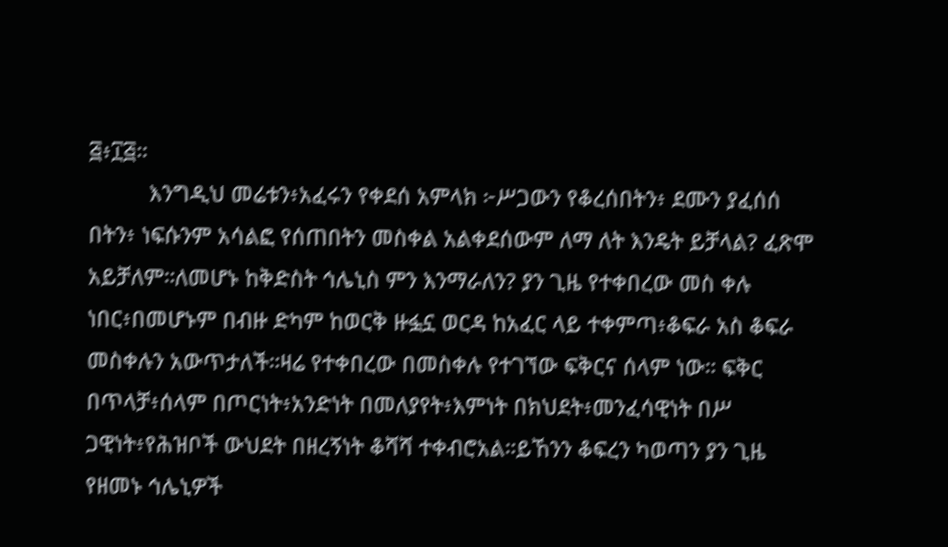፭፥፲፭።
          እንግዲህ መሬቱን፥አፈሩን የቀደሰ አምላክ ፦ሥጋውን የቆረሰበትን፥ ደሙን ያፈሰሰ በትን፥ ነፍሱንም አሳልፎ የሰጠበትን መስቀል አልቀደሰውም ለማ ለት እንዴት ይቻላል? ፈጽሞ አይቻለም።ለመሆኑ ከቅድስት ኅሌኒስ ምን እንማራለን? ያን ጊዜ የተቀበረው መስ ቀሉ ነበር፥በመሆኑም በብዙ ድካም ከወርቅ ዙፏኗ ወርዳ ከአፈር ላይ ተቀምጣ፥ቆፍራ አስ ቆፍራ መስቀሉን አውጥታለች።ዛሬ የተቀበረው በመስቀሉ የተገኘው ፍቅርና ሰላም ነው። ፍቅር በጥላቻ፥ሰላም በጦርነት፥አንድነት በመለያየት፥እምነት በክህደት፥መንፈሳዊነት በሥ ጋዊነት፥የሕዝቦች ውህደት በዘረኝነት ቆሻሻ ተቀብሮአል።ይኸንን ቆፍረን ካወጣን ያን ጊዜ የዘመኑ ኅሌኒዎች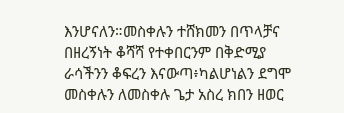እንሆናለን።መስቀሉን ተሸክመን በጥላቻና በዘረኝነት ቆሻሻ የተቀበርንም በቅድሚያ ራሳችንን ቆፍረን እናውጣ፥ካልሆነልን ደግሞ መስቀሉን ለመስቀሉ ጌታ አስረ ክበን ዘወር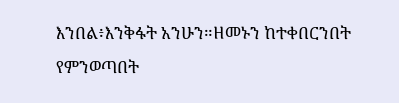እንበል፥እንቅፋት አንሁን።ዘመኑን ከተቀበርንበት የምንወጣበት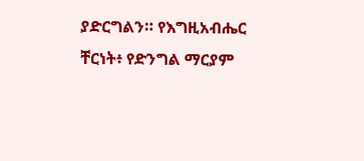ያድርግልን። የእግዚአብሔር ቸርነት፥ የድንግል ማርያም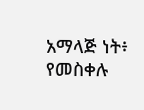አማላጅ ነት፥ የመስቀሉ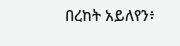በረከት አይለየን፥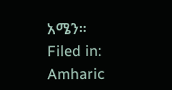አሜን።
Filed in: Amharic